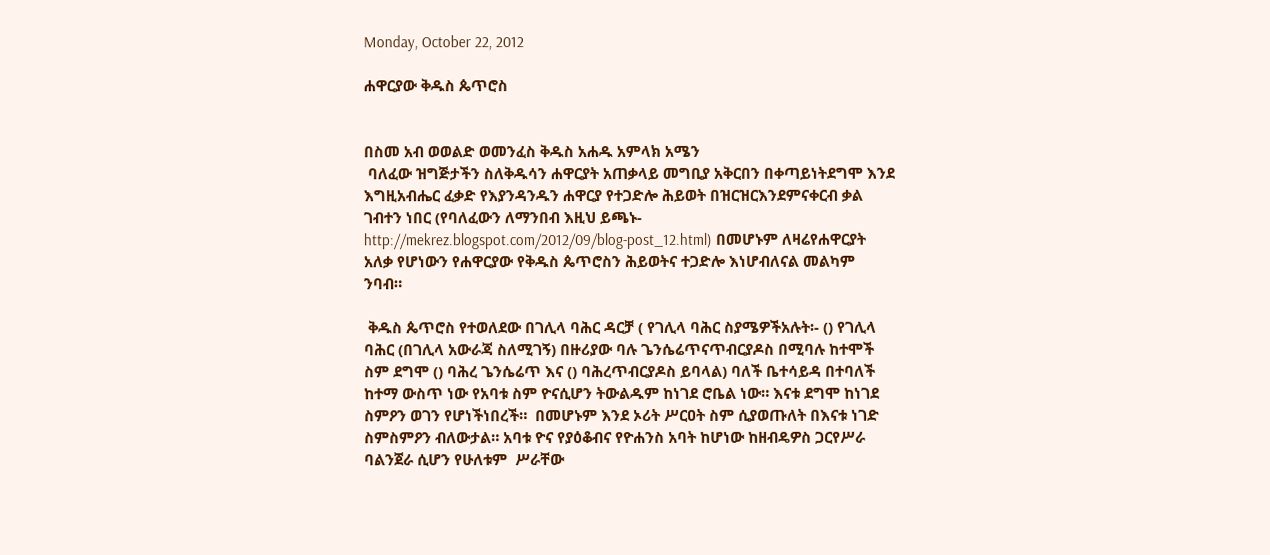Monday, October 22, 2012

ሐዋርያው ቅዱስ ጴጥሮስ


በስመ አብ ወወልድ ወመንፈስ ቅዱስ አሐዱ አምላክ አሜን
 ባለፈው ዝግጅታችን ስለቅዱሳን ሐዋርያት አጠቃላይ መግቢያ አቅርበን በቀጣይነትደግሞ እንደ እግዚአብሔር ፈቃድ የእያንዳንዱን ሐዋርያ የተጋድሎ ሕይወት በዝርዝርእንደምናቀርብ ቃል ገብተን ነበር (የባለፈውን ለማንበብ እዚህ ይጫኑ-http://mekrez.blogspot.com/2012/09/blog-post_12.html) በመሆኑም ለዛሬየሐዋርያት አለቃ የሆነውን የሐዋርያው የቅዱስ ጴጥሮስን ሕይወትና ተጋድሎ እነሆብለናል መልካም ንባብ።

 ቅዱስ ጴጥሮስ የተወለደው በገሊላ ባሕር ዳርቻ ( የገሊላ ባሕር ስያሜዎችአሉት፡- () የገሊላ ባሕር (በገሊላ አውራጃ ስለሚገኝ) በዙሪያው ባሉ ጌንሴሬጥናጥብርያዶስ በሚባሉ ከተሞች ስም ደግሞ () ባሕረ ጌንሴሬጥ እና () ባሕረጥብርያዶስ ይባላል) ባለች ቤተሳይዳ በተባለች ከተማ ውስጥ ነው የአባቱ ስም ዮናሲሆን ትውልዱም ከነገደ ሮቤል ነው። እናቱ ደግሞ ከነገደ ስምዖን ወገን የሆነችነበረች።  በመሆኑም እንደ ኦሪት ሥርዐት ስም ሲያወጡለት በእናቱ ነገድ ስምስምዖን ብለውታል። አባቱ ዮና የያዕቆብና የዮሐንስ አባት ከሆነው ከዘብዴዎስ ጋርየሥራ ባልንጀራ ሲሆን የሁለቱም  ሥራቸው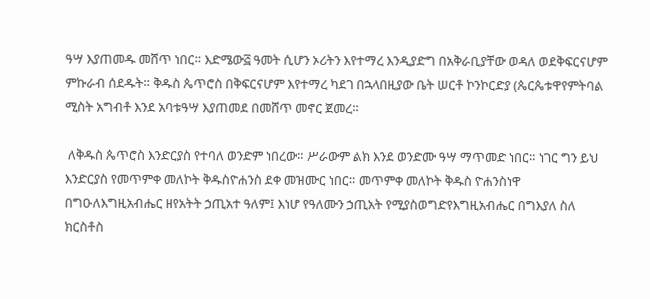ዓሣ እያጠመዱ መሸጥ ነበር። እድሜው፭ ዓመት ሲሆን ኦሪትን እየተማረ እንዲያድግ በአቅራቢያቸው ወዳለ ወደቅፍርናሆም ምኩራብ ሰደዱት። ቅዱስ ጴጥሮስ በቅፍርናሆም እየተማረ ካደገ በኋላበዚያው ቤት ሠርቶ ኮንኮርድያ (ጴርጴቱዋየምትባል ሚስት አግብቶ እንደ አባቱዓሣ እያጠመደ በመሸጥ መኖር ጀመረ።

 ለቅዱስ ጴጥሮስ እንድርያስ የተባለ ወንድም ነበረው። ሥራውም ልክ እንደ ወንድሙ ዓሣ ማጥመድ ነበር። ነገር ግን ይህ እንድርያስ የመጥምቀ መለኮት ቅዱስዮሐንስ ደቀ መዝሙር ነበር። መጥምቀ መለኮት ቅዱስ ዮሐንስነዋ በግዑለእግዚአብሔር ዘየአትት ኃጢአተ ዓለም፤ እነሆ የዓለሙን ኃጢአት የሚያስወግድየእግዚአብሔር በግእያለ ስለ ክርስቶስ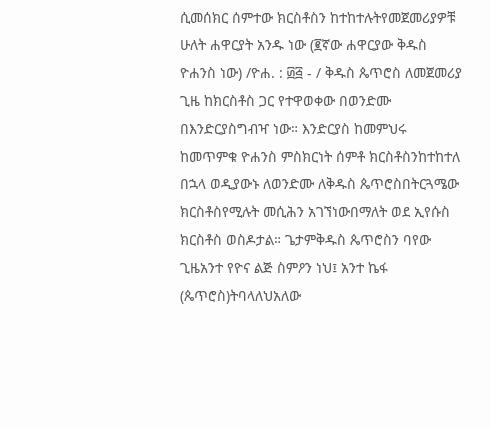ሲመሰክር ሰምተው ክርስቶስን ከተከተሉትየመጀመሪያዎቹ ሁለት ሐዋርያት አንዱ ነው (፪ኛው ሐዋርያው ቅዱስ ዮሐንስ ነው) /ዮሐ. : ፴፭ - / ቅዱስ ጴጥሮስ ለመጀመሪያ ጊዜ ከክርስቶስ ጋር የተዋወቀው በወንድሙ በእንድርያስግብዣ ነው። እንድርያስ ከመምህሩ ከመጥምቁ ዮሐንስ ምስክርነት ሰምቶ ክርስቶስንከተከተለ በኋላ ወዲያውኑ ለወንድሙ ለቅዱስ ጴጥሮስበትርጓሜው ክርስቶስየሚሉት መሲሕን አገኘነውበማለት ወደ ኢየሱስ ክርስቶስ ወስዶታል። ጌታምቅዱስ ጴጥሮስን ባየው ጊዜአንተ የዮና ልጅ ስምዖን ነህ፤ አንተ ኬፋ (ጴጥሮስ)ትባላለህአለው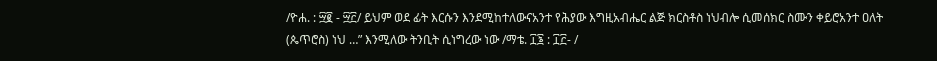/ዮሐ. : ፵፪ - ፵፫/ ይህም ወደ ፊት እርሱን እንደሚከተለውናአንተ የሕያው እግዚአብሔር ልጅ ክርስቶስ ነህብሎ ሲመሰክር ስሙን ቀይሮአንተ ዐለት (ጴጥሮስ) ነህ …” እንሚለው ትንቢት ሲነግረው ነው /ማቴ. ፲፮ : ፲፫- /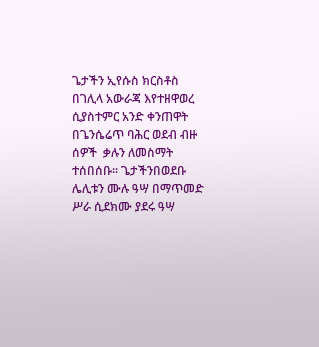ጌታችን ኢየሱስ ክርስቶስ በገሊላ አውራጃ እየተዘዋወረ ሲያስተምር አንድ ቀንጠዋት በጌንሴሬጥ ባሕር ወደብ ብዙ ሰዎች  ቃሉን ለመስማት ተሰበሰቡ። ጌታችንበወደቡ ሌሊቱን ሙሉ ዓሣ በማጥመድ ሥራ ሲደክሙ ያደሩ ዓሣ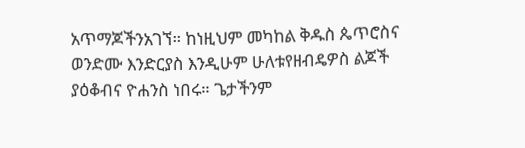አጥማጆችንአገኘ። ከነዚህም መካከል ቅዱስ ጴጥሮስና ወንድሙ እንድርያስ እንዲሁም ሁለቱየዘብዴዎስ ልጆች ያዕቆብና ዮሐንስ ነበሩ። ጌታችንም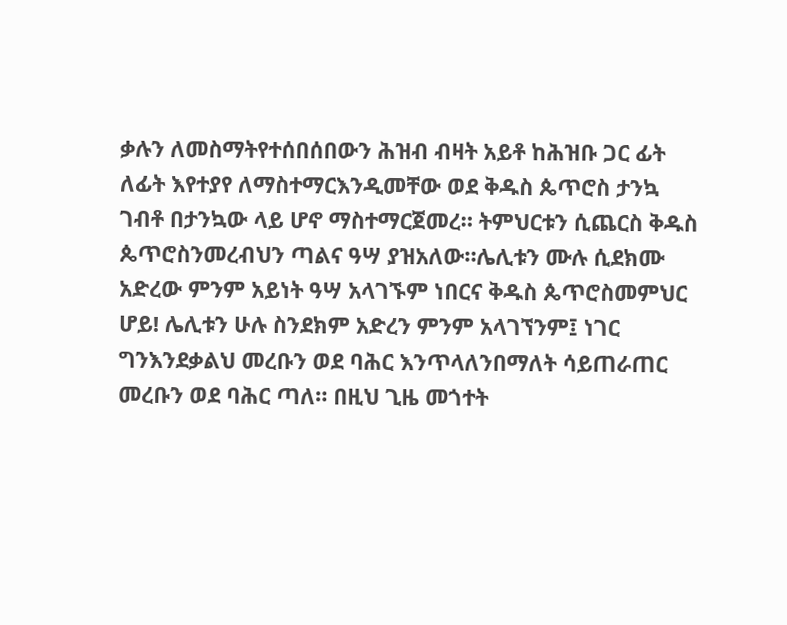ቃሉን ለመስማትየተሰበሰበውን ሕዝብ ብዛት አይቶ ከሕዝቡ ጋር ፊት ለፊት እየተያየ ለማስተማርእንዲመቸው ወደ ቅዱስ ጴጥሮስ ታንኳ ገብቶ በታንኳው ላይ ሆኖ ማስተማርጀመረ። ትምህርቱን ሲጨርስ ቅዱስ ጴጥሮስንመረብህን ጣልና ዓሣ ያዝአለው።ሌሊቱን ሙሉ ሲደክሙ አድረው ምንም አይነት ዓሣ አላገኙም ነበርና ቅዱስ ጴጥሮስመምህር ሆይ! ሌሊቱን ሁሉ ስንደክም አድረን ምንም አላገኘንም፤ ነገር ግንእንደቃልህ መረቡን ወደ ባሕር እንጥላለንበማለት ሳይጠራጠር መረቡን ወደ ባሕር ጣለ። በዚህ ጊዜ መጎተት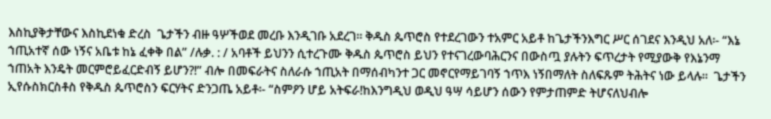እስኪያቅታቸውና እስኪደነቁ ድረስ  ጌታችን ብዙ ዓሦችወደ መረቡ እንዲገቡ አደረገ። ቅዱስ ጴጥሮስ የተደረገውን ተአምር አይቶ ከጌታችንእግር ሥር ሰገደና እንዲህ አለ፡- “እኔ ኀጢአተኛ ሰው ነኝና አቤቱ ከኔ ፈቀቅ በል” /ሉቃ. : / አባቶች ይህንን ሲተረጉሙ ቅዱስ ጴጥሮስ ይህን የተናገረውባሕርንና በውስጧ ያሉትን ፍጥረታት የሚያውቅ የእኔንማ ኀጠአት እንዴት መርምሮይፈርድብኝ ይሆን?!” ብሎ በመፍራትና ስለራሱ ኀጢአት በማሰብካንተ ጋር መኖርየማይገባኝ ኀጥእ ነኝበማለት ስለፍጹም ትሕትና ነው ይላሉ።  ጌታችን ኢየሱስክርስቶስ የቅዱስ ጴጥሮስን ፍርሃትና ድንጋጤ አይቶ፡- “ስምዖን ሆይ አትፍራ!ከእንግዲህ ወዲህ ዓሣ ሳይሆን ሰውን የምታጠምድ ትሆናለህብሎ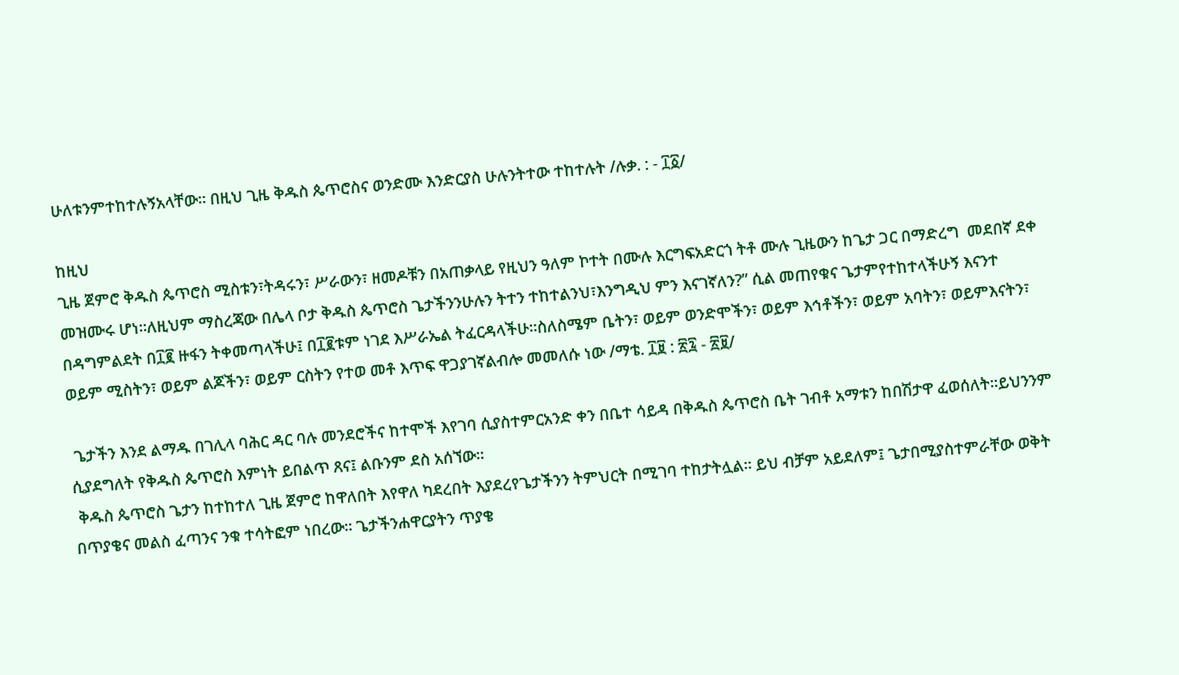ሁለቱንምተከተሉኝአላቸው። በዚህ ጊዜ ቅዱስ ጴጥሮስና ወንድሙ እንድርያስ ሁሉንትተው ተከተሉት /ሉቃ. : - ፲፩/

ከዚህ
ጊዜ ጀምሮ ቅዱስ ጴጥሮስ ሚስቱን፣ትዳሩን፣ ሥራውን፣ ዘመዶቹን በአጠቃላይ የዚህን ዓለም ኮተት በሙሉ እርግፍአድርጎ ትቶ ሙሉ ጊዜውን ከጌታ ጋር በማድረግ  መደበኛ ደቀ መዝሙሩ ሆነ።ለዚህም ማስረጃው በሌላ ቦታ ቅዱስ ጴጥሮስ ጌታችንንሁሉን ትተን ተከተልንህ፣እንግዲህ ምን እናገኛለን?” ሲል መጠየቁና ጌታምየተከተላችሁኝ እናንተ በዳግምልደት በ፲፪ ዙፋን ትቀመጣላችሁ፤ በ፲፪ቱም ነገደ እሥራኤል ትፈርዳላችሁ።ስለስሜም ቤትን፣ ወይም ወንድሞችን፣ ወይም እኅቶችን፣ ወይም አባትን፣ ወይምእናትን፣ ወይም ሚስትን፣ ወይም ልጆችን፣ ወይም ርስትን የተወ መቶ እጥፍ ዋጋያገኛልብሎ መመለሱ ነው /ማቴ. ፲፱ : ፳፯ - ፳፱/

 ጌታችን እንደ ልማዱ በገሊላ ባሕር ዳር ባሉ መንደሮችና ከተሞች እየገባ ሲያስተምርአንድ ቀን በቤተ ሳይዳ በቅዱስ ጴጥሮስ ቤት ገብቶ አማቱን ከበሽታዋ ፈወሰለት።ይህንንም ሲያደግለት የቅዱስ ጴጥሮስ እምነት ይበልጥ ጸና፤ ልቡንም ደስ አሰኘው።
 ቅዱስ ጴጥሮስ ጌታን ከተከተለ ጊዜ ጀምሮ ከዋለበት እየዋለ ካደረበት እያደረየጌታችንን ትምህርት በሚገባ ተከታትሏል። ይህ ብቻም አይደለም፤ ጌታበሚያስተምራቸው ወቅት በጥያቄና መልስ ፈጣንና ንቁ ተሳትፎም ነበረው። ጌታችንሐዋርያትን ጥያቄ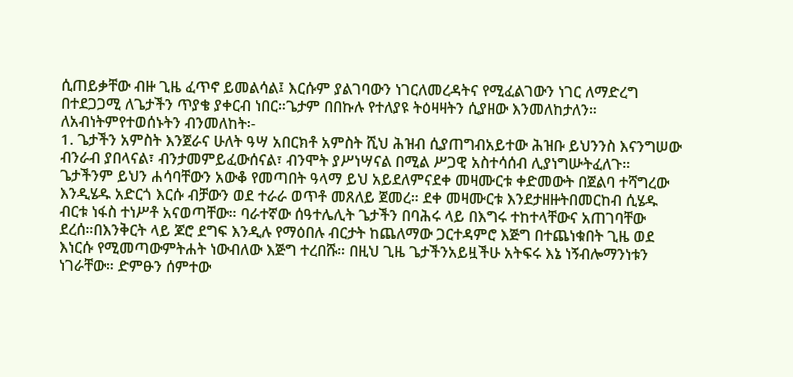ሲጠይቃቸው ብዙ ጊዜ ፈጥኖ ይመልሳል፤ እርሱም ያልገባውን ነገርለመረዳትና የሚፈልገውን ነገር ለማድረግ በተደጋጋሚ ለጌታችን ጥያቄ ያቀርብ ነበር።ጌታም በበኩሉ የተለያዩ ትዕዛዛትን ሲያዘው እንመለከታለን። ለአብነትምየተወሰኑትን ብንመለከት፡-
1. ጌታችን አምስት እንጀራና ሁለት ዓሣ አበርክቶ አምስት ሺህ ሕዝብ ሲያጠግብአይተው ሕዝቡ ይህንንስ እናንግሠው ብንራብ ያበላናል፣ ብንታመምይፈውሰናል፣ ብንሞት ያሥነሣናል በሚል ሥጋዊ አስተሳሰብ ሊያነግሡትፈለጉ። ጌታችንም ይህን ሐሳባቸውን አውቆ የመጣበት ዓላማ ይህ አይደለምናደቀ መዛሙርቱ ቀድመውት በጀልባ ተሻግረው እንዲሄዱ አድርጎ እርሱ ብቻውን ወደ ተራራ ወጥቶ መጸለይ ጀመረ። ደቀ መዛሙርቱ እንደታዘዙትበመርከብ ሲሄዱ ብርቱ ነፋስ ተነሥቶ አናወጣቸው። ባራተኛው ሰዓተሌሊት ጌታችን በባሕሩ ላይ በእግሩ ተከተላቸውና አጠገባቸው ደረሰ።በእንቅርት ላይ ጆሮ ደግፍ እንዲሉ የማዕበሉ ብርታት ከጨለማው ጋርተዳምሮ እጅግ በተጨነቁበት ጊዜ ወደ እነርሱ የሚመጣውምትሐት ነውብለው እጅግ ተረበሹ። በዚህ ጊዜ ጌታችንአይዟችሁ አትፍሩ እኔ ነኝብሎማንነቱን ነገራቸው። ድምፁን ሰምተው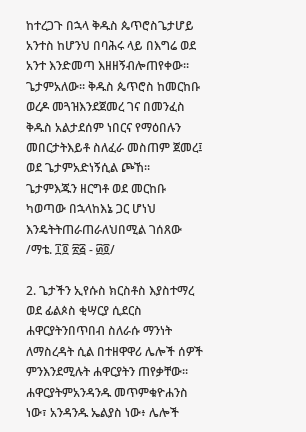ከተረጋጉ በኋላ ቅዱስ ጴጥሮስጌታሆይ አንተስ ከሆንህ በባሕሩ ላይ በእግሬ ወደ አንተ እንድመጣ እዘዘኝብሎጠየቀው። ጌታምአለው። ቅዱስ ጴጥሮስ ከመርከቡ ወረዶ መጓዝእንደጀመረ ገና በመንፈስ ቅዱስ አልታደሰም ነበርና የማዕበሉን መበርታትእይቶ ስለፈራ መስጠም ጀመረ፤ ወደ ጌታምአድነኝሲል ጮኸ። ጌታምእጁን ዘርግቶ ወደ መርከቡ ካወጣው በኋላከእኔ ጋር ሆነህ እንዴትትጠራጠራለህበሚል ገሰጸው /ማቴ. ፲፬ ፳፭ - ፴፬/

2. ጌታችን ኢየሱስ ክርስቶስ እያስተማረ ወደ ፊልጶስ ቂሣርያ ሲደርስ ሐዋርያትንበጥበብ ስለራሱ ማንነት ለማስረዳት ሲል በተዘዋዋሪ ሌሎች ሰዎች ምንእንደሚሉት ሐዋርያትን ጠየቃቸው። ሐዋርያትምአንዳንዱ መጥምቁዮሐንስ ነው፣ አንዳንዱ ኤልያስ ነው፥ ሌሎች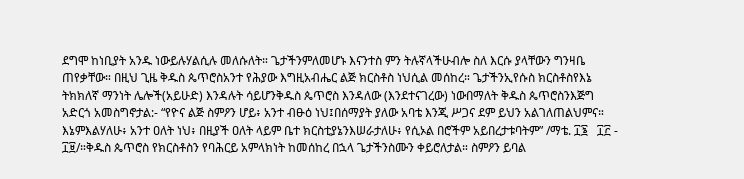ደግሞ ከነቢያት አንዱ ነውይሉሃልሲሉ መለሱለት። ጌታችንምለመሆኑ እናንተስ ምን ትሉኛላችሁብሎ ስለ እርሱ ያላቸውን ግንዛቤ ጠየቃቸው። በዚህ ጊዜ ቅዱስ ጴጥሮስአንተ የሕያው እግዚአብሔር ልጅ ክርስቶስ ነህሲል መሰከረ። ጌታችንኢየሱስ ክርስቶስየእኔ ትክክለኛ ማንነት ሌሎች(አይሁድ) እንዳሉት ሳይሆንቅዱስ ጴጥሮስ እንዳለው (እንደተናገረው) ነውበማለት ቅዱስ ጴጥሮስንእጅግ አድርጎ አመስግኖታል:- “የዮና ልጅ ስምዖን ሆይ፥ አንተ ብፁዕ ነህ፤በሰማያት ያለው አባቴ እንጂ ሥጋና ደም ይህን አልገለጠልህምና። እኔምእልሃለሁ፥ አንተ ዐለት ነህ፥ በዚያች ዐለት ላይም ቤተ ክርስቲያኔንእሠራታለሁ፥ የሲኦል በሮችም አይበረታቱባትም” /ማቴ. ፲፮   ፲፫ - ፲፱/።ቅዱስ ጴጥሮስ የክርስቶስን የባሕርይ አምላክነት ከመሰከረ በኋላ ጌታችንስሙን ቀይሮለታል። ስምዖን ይባል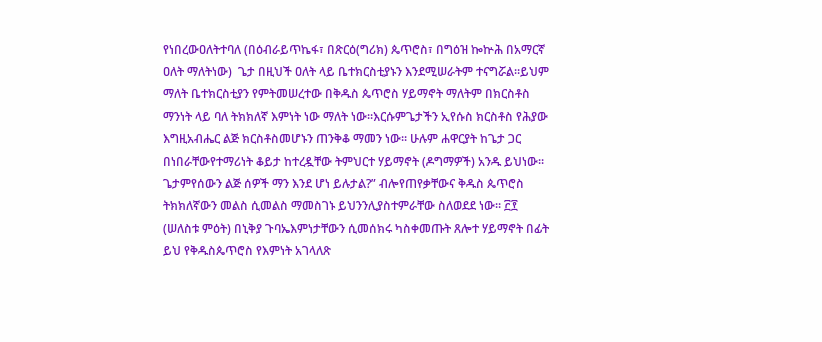የነበረውዐለትተባለ (በዕብራይጥኬፋ፣ በጽርዕ(ግሪክ) ጴጥሮስ፣ በግዕዝ ኰኵሕ በአማርኛ ዐለት ማለትነው)  ጌታ በዚህች ዐለት ላይ ቤተክርስቲያኑን እንደሚሠራትም ተናግሯል።ይህም ማለት ቤተክርስቲያን የምትመሠረተው በቅዱስ ጴጥሮስ ሃይማኖት ማለትም በክርስቶስ ማንነት ላይ ባለ ትክክለኛ እምነት ነው ማለት ነው።እርሱምጌታችን ኢየሱስ ክርስቶስ የሕያው እግዚአብሔር ልጅ ክርስቶስመሆኑን ጠንቅቆ ማመን ነው። ሁሉም ሐዋርያት ከጌታ ጋር በነበራቸውየተማሪነት ቆይታ ከተረዷቸው ትምህርተ ሃይማኖት (ዶግማዎች) አንዱ ይህነው። ጌታምየሰውን ልጅ ሰዎች ማን እንደ ሆነ ይሉታል?” ብሎየጠየቃቸውና ቅዱስ ጴጥሮስ ትክክለኛውን መልስ ሲመልስ ማመስገኑ ይህንንሊያስተምራቸው ስለወደደ ነው። ፫፻ (ሠለስቱ ምዕት) በኒቅያ ጉባኤእምነታቸውን ሲመሰክሩ ካስቀመጡት ጸሎተ ሃይማኖት በፊት ይህ የቅዱስጴጥሮስ የእምነት አገላለጽ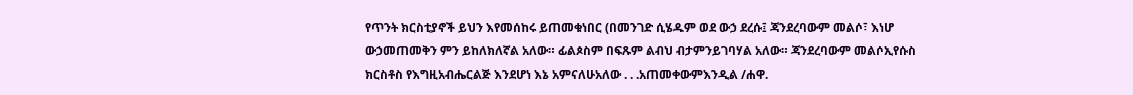የጥንት ክርስቲያኖች ይህን እየመሰከሩ ይጠመቁነበር (በመንገድ ሲሄዱም ወደ ውኃ ደረሱ፤ ጃንደረባውም መልሶ፣ እነሆ ውኃመጠመቅን ምን ይከለክለኛል አለው። ፊልጶስም በፍጹም ልብህ ብታምንይገባሃል አለው። ጃንደረባውም መልሶኢየሱስ ክርስቶስ የእግዚአብሔርልጅ እንደሆነ እኔ አምናለሁአለው . . .አጠመቀውምእንዲል /ሐዋ.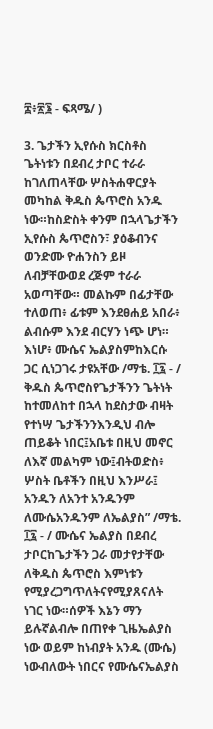፰፥፳፮ - ፍጻሜ/ )

3. ጌታችን ኢየሱስ ክርስቶስ ጌትነቱን በደብረ ታቦር ተራራ ከገለጠላቸው ሦስትሐዋርያት መካከል ቅዱስ ጴጥሮስ አንዱ ነው።ከስድስት ቀንም በኋላጌታችን ኢየሱስ ጴጥሮስን፣ ያዕቆብንና ወንድሙ ዮሐንስን ይዞ ለብቻቸውወደ ረጅም ተራራ አወጣቸው። መልኩም በፊታቸው ተለወጠ፥ ፊቱም እንደፀሐይ አበራ፥ ልብሱም እንደ ብርሃን ነጭ ሆነ። እነሆ፥ ሙሴና ኤልያስምከእርሱ ጋር ሲነጋገሩ ታዩአቸው /ማቴ. ፲፯ - / ቅዱስ ጴጥሮስየጌታችንን ጌትነት ከተመለከተ በኋላ ከደስታው ብዛት የተነሣ ጌታችንንእንዲህ ብሎ ጠይቆት ነበር፤አቤቱ በዚህ መኖር ለእኛ መልካም ነው፤ብትወድስ፥ ሦስት ቤቶችን በዚህ እንሥራ፤ አንዱን ለአንተ አንዱንም ለሙሴአንዱንም ለኤልያስ” /ማቴ.   ፲፯ - / ሙሴና ኤልያስ በደብረ ታቦርከጌታችን ጋራ መታየታቸው ለቅዱስ ጴጥሮስ እምነቱን የሚያረጋግጥለትናየሚያጸናለት ነገር ነው።ሰዎች እኔን ማን ይሉኛልብሎ በጠየቀ ጊዜኤልያስ ነው ወይም ከነብያት አንዱ (ሙሴ) ነውብለውት ነበርና የሙሴናኤልያስ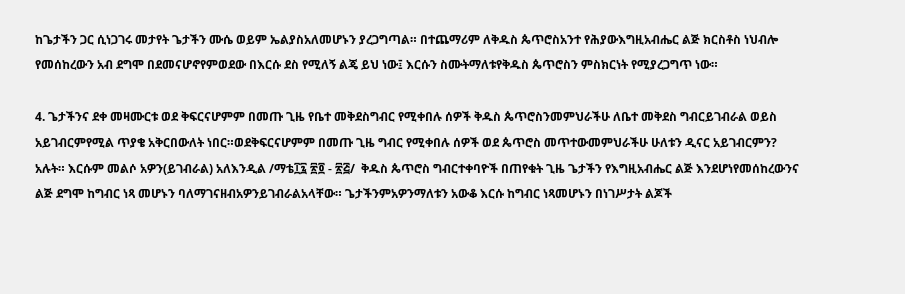ከጌታችን ጋር ሲነጋገሩ መታየት ጌታችን ሙሴ ወይም ኤልያስአለመሆኑን ያረጋግጣል። በተጨማሪም ለቅዱስ ጴጥሮስአንተ የሕያውእግዚአብሔር ልጅ ክርስቶስ ነህብሎ የመሰከረውን አብ ደግሞ በደመናሆኖየምወደው በእርሱ ደስ የሚለኝ ልጄ ይህ ነው፤ እርሱን ስሙትማለቱየቅዱስ ጴጥሮስን ምስክርነት የሚያረጋግጥ ነው።

4. ጌታችንና ደቀ መዛሙርቱ ወደ ቅፍርናሆምም በመጡ ጊዜ የቤተ መቅደስግብር የሚቀበሉ ሰዎች ቅዱስ ጴጥሮስንመምህራችሁ ለቤተ መቅደስ ግብርይገብራል ወይስ አይገብርምየሚል ጥያቄ አቅርበውለት ነበር።ወደቅፍርናሆምም በመጡ ጊዜ ግብር የሚቀበሉ ሰዎች ወደ ጴጥሮስ መጥተውመምህራችሁ ሁለቱን ዲናር አይገብርምን? አሉት። እርሱም መልሶ አዎን(ይገብራል) አለእንዲል /ማቴ፲፯ ፳፬ - ፳፭/  ቅዱስ ጴጥሮስ ግብርተቀባዮች በጠየቁት ጊዜ ጌታችን የእግዚአብሔር ልጅ እንደሆነየመሰከረውንና ልጅ ደግሞ ከግብር ነጻ መሆኑን ባለማገናዘብአዎንይገብራልአላቸው። ጌታችንምአዎንማለቱን አውቆ እርሱ ከግብር ነጻመሆኑን በነገሥታት ልጆች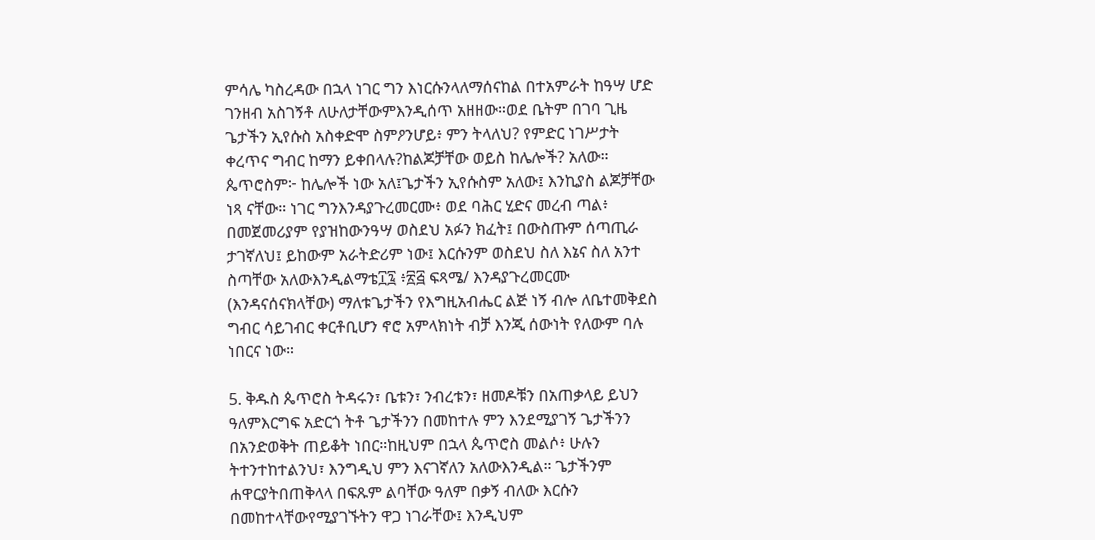ምሳሌ ካስረዳው በኋላ ነገር ግን እነርሱንላለማሰናከል በተአምራት ከዓሣ ሆድ ገንዘብ አስገኝቶ ለሁለታቸውምእንዲሰጥ አዘዘው።ወደ ቤትም በገባ ጊዜ ጌታችን ኢየሱስ አስቀድሞ ስምዖንሆይ፥ ምን ትላለህ? የምድር ነገሥታት ቀረጥና ግብር ከማን ይቀበላሉ?ከልጆቻቸው ወይስ ከሌሎች? አለው። ጴጥሮስም፦ ከሌሎች ነው አለ፤ጌታችን ኢየሱስም አለው፤ እንኪያስ ልጆቻቸው ነጻ ናቸው። ነገር ግንእንዳያጉረመርሙ፥ ወደ ባሕር ሂድና መረብ ጣል፥ በመጀመሪያም የያዝከውንዓሣ ወስደህ አፉን ክፈት፤ በውስጡም ሰጣጢራ ታገኛለህ፤ ይከውም አራትድሪም ነው፤ እርሱንም ወስደህ ስለ እኔና ስለ አንተ ስጣቸው አለውእንዲልማቴ፲፯ ፥፳፭ ፍጻሜ/ እንዳያጉረመርሙ (እንዳናሰናክላቸው) ማለቱጌታችን የእግዚአብሔር ልጅ ነኝ ብሎ ለቤተመቅደስ ግብር ሳይገብር ቀርቶቢሆን ኖሮ አምላክነት ብቻ እንጂ ሰውነት የለውም ባሉ ነበርና ነው።

5. ቅዱስ ጴጥሮስ ትዳሩን፣ ቤቱን፣ ንብረቱን፣ ዘመዶቹን በአጠቃላይ ይህን ዓለምእርግፍ አድርጎ ትቶ ጌታችንን በመከተሉ ምን እንደሚያገኝ ጌታችንን በአንድወቅት ጠይቆት ነበር።ከዚህም በኋላ ጴጥሮስ መልሶ፥ ሁሉን ትተንተከተልንህ፣ እንግዲህ ምን እናገኛለን አለውእንዲል። ጌታችንም ሐዋርያትበጠቅላላ በፍጹም ልባቸው ዓለም በቃኝ ብለው እርሱን በመከተላቸውየሚያገኙትን ዋጋ ነገራቸው፤ እንዲህም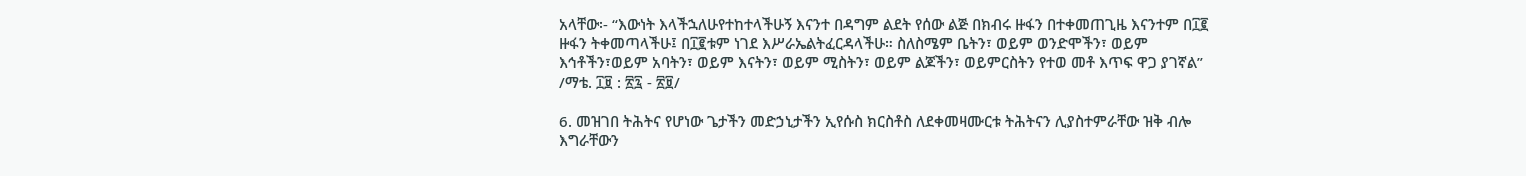አላቸው፡- “እውነት እላችኋለሁየተከተላችሁኝ እናንተ በዳግም ልደት የሰው ልጅ በክብሩ ዙፋን በተቀመጠጊዜ እናንተም በ፲፪ ዙፋን ትቀመጣላችሁ፤ በ፲፪ቱም ነገደ እሥራኤልትፈርዳላችሁ። ስለስሜም ቤትን፣ ወይም ወንድሞችን፣ ወይም እኅቶችን፣ወይም አባትን፣ ወይም እናትን፣ ወይም ሚስትን፣ ወይም ልጆችን፣ ወይምርስትን የተወ መቶ እጥፍ ዋጋ ያገኛል” /ማቴ. ፲፱ : ፳፯ - ፳፱/

6. መዝገበ ትሕትና የሆነው ጌታችን መድኃኒታችን ኢየሱስ ክርስቶስ ለደቀመዛሙርቱ ትሕትናን ሊያስተምራቸው ዝቅ ብሎ እግራቸውን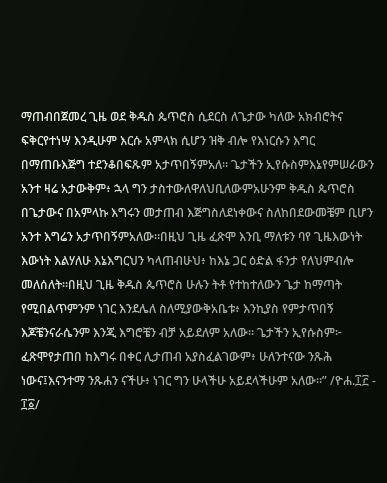ማጠብበጀመረ ጊዜ ወደ ቅዱስ ጴጥሮስ ሲደርስ ለጌታው ካለው አክብሮትና ፍቅርየተነሣ እንዲሁም እርሱ አምላክ ሲሆን ዝቅ ብሎ የእነርሱን እግር በማጠቡእጅግ ተደንቆበፍጹም አታጥበኝምአለ። ጌታችን ኢየሱስምእኔየምሠራውን አንተ ዛሬ አታውቅም፥ ኋላ ግን ታስተውለዋለህቢለውምአሁንም ቅዱስ ጴጥሮስ በጌታውና በአምላኩ እግሩን መታጠብ እጅግስለደነቀውና ስለከበደውመቼም ቢሆን አንተ እግሬን አታጥበኝምአለው።በዚህ ጊዜ ፈጽሞ እንቢ ማለቱን ባየ ጊዜእውነት እውነት እልሃለሁ እኔእግርህን ካላጠብሁህ፥ ከእኔ ጋር ዕድል ፋንታ የለህምብሎ መለሰለት።በዚህ ጊዜ ቅዱስ ጴጥሮስ ሁሉን ትቶ የተከተለውን ጌታ ከማጣት የሚበልጥምንም ነገር እንደሌለ ስለሚያውቅአቤቱ፥ እንኪያስ የምታጥበኝ እጆቼንናራሴንም እንጂ እግሮቼን ብቻ አይደለም አለው። ጌታችን ኢየሱስም፦ ፈጽሞየታጠበ ከእግሩ በቀር ሊታጠብ አያስፈልገውም፥ ሁለንተናው ንጹሕ ነውና፤እናንተማ ንጹሐን ናችሁ፥ ነገር ግን ሁላችሁ አይደላችሁም አለው።” /ዮሐ.፲፫ - ፲፩/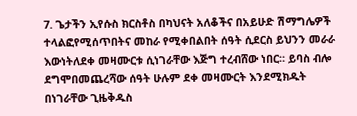7. ጌታችን ኢየሱስ ክርስቶስ በካህናት አለቆችና በአይሁድ ሽማግሌዎች ተላልፎየሚሰጥበትና መከራ የሚቀበልበት ሰዓት ሲደርስ ይህንን መራራ እውነትለደቀ መዛሙርቱ ሲነገራቸው እጅግ ተረብሸው ነበር። ይባስ ብሎ ደግሞበመጨረሻው ሰዓት ሁሉም ደቀ መዛሙርት እንደሚክዱት በነገራቸው ጊዜቅዱስ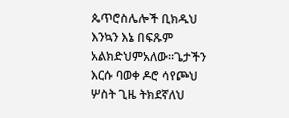ጴጥሮስሌሎች ቢክዱህ እንኳን እኔ በፍጹም አልክድህምአለው።ጌታችን እርሱ ባወቀ ዶሮ ሳየጮህ ሦስት ጊዜ ትክደኛለህ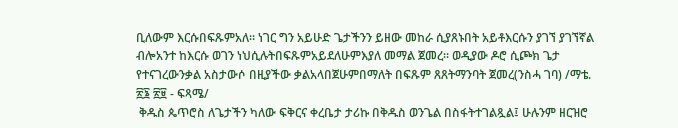ቢለውም እርሱበፍጹምአለ። ነገር ግን አይሁድ ጌታችንን ይዘው መከራ ሲያጸኑበት አይቶእርሱን ያገኘ ያገኘኛል ብሎአንተ ከእርሱ ወገን ነህሲሉትበፍጹምአይደለሁምእያለ መማል ጀመረ። ወዲያው ዶሮ ሲጮክ ጌታ የተናገረውንቃል አስታውሶ በዚያችው ቃልአላበጀሁምበማለት በፍጹም ጸጸትማንባት ጀመረ(ንስሓ ገባ) /ማቴ. ፳፮ ፳፱ - ፍጻሜ/
 ቅዱስ ጴጥሮስ ለጌታችን ካለው ፍቅርና ቀረቤታ ታሪኩ በቅዱስ ወንጌል በስፋትተገልጿል፤ ሁሉንም ዘርዝሮ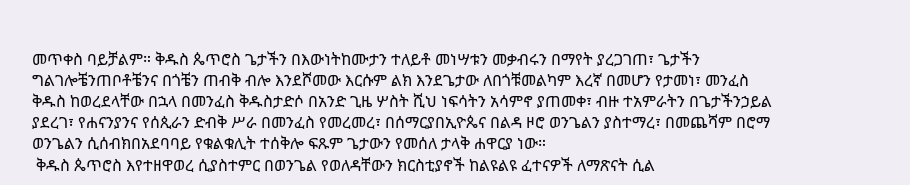መጥቀስ ባይቻልም። ቅዱስ ጴጥሮስ ጌታችን በእውነትከሙታን ተለይቶ መነሣቱን መቃብሩን በማየት ያረጋገጠ፣ ጌታችን ግልገሎቼንጠቦቶቼንና በጎቼን ጠብቅ ብሎ እንደሾመው እርሱም ልክ እንደጌታው ለበጎቹመልካም እረኛ በመሆን የታመነ፣ መንፈስ ቅዱስ ከወረደላቸው በኋላ በመንፈስ ቅዱስታድሶ በአንድ ጊዜ ሦስት ሺህ ነፍሳትን አሳምኖ ያጠመቀ፣ ብዙ ተአምራትን በጌታችንኃይል ያደረገ፣ የሐናንያንና የሰጲራን ድብቅ ሥራ በመንፈስ የመረመረ፣ በሰማርያበኢዮጴና በልዳ ዞሮ ወንጌልን ያስተማረ፣ በመጨሻም በሮማ ወንጌልን ሲሰብክበአደባባይ የቁልቁሊት ተሰቅሎ ፍጹም ጌታውን የመሰለ ታላቅ ሐዋርያ ነው።
 ቅዱስ ጴጥሮስ እየተዘዋወረ ሲያስተምር በወንጌል የወለዳቸውን ክርስቲያኖች ከልዩልዩ ፈተናዎች ለማጽናት ሲል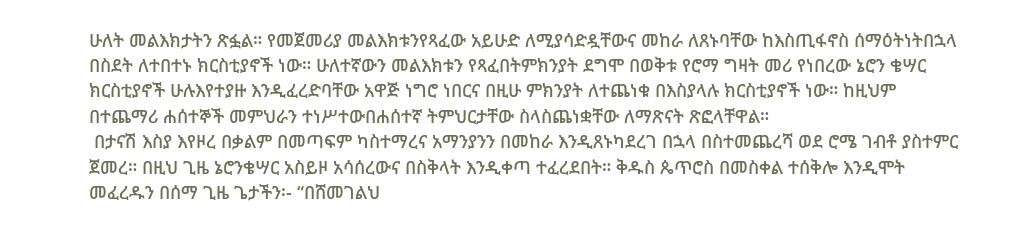ሁለት መልእክታትን ጽፏል። የመጀመሪያ መልእክቱንየጻፈው አይሁድ ለሚያሳድዷቸውና መከራ ለጸኑባቸው ከእስጢፋኖስ ሰማዕትነትበኋላ በስደት ለተበተኑ ክርስቲያኖች ነው። ሁለተኛውን መልእክቱን የጻፈበትምክንያት ደግሞ በወቅቱ የሮማ ግዛት መሪ የነበረው ኔሮን ቄሣር ክርስቲያኖች ሁሉእየተያዙ እንዲፈረድባቸው አዋጅ ነግሮ ነበርና በዚሁ ምክንያት ለተጨነቁ በእስያላሉ ክርስቲያኖች ነው። ከዚህም በተጨማሪ ሐሰተኞች መምህራን ተነሥተውበሐሰተኛ ትምህርታቸው ስላስጨነቋቸው ለማጽናት ጽፎላቸዋል።
 በታናሽ እስያ እየዞረ በቃልም በመጣፍም ካስተማረና አማንያንን በመከራ እንዲጸኑካደረገ በኋላ በስተመጨረሻ ወደ ሮሜ ገብቶ ያስተምር ጀመረ። በዚህ ጊዜ ኔሮንቄሣር አስይዞ አሳሰረውና በስቅላት እንዲቀጣ ተፈረደበት። ቅዱስ ጴጥሮስ በመስቀል ተሰቅሎ እንዲሞት መፈረዱን በሰማ ጊዜ ጌታችን፡- “በሸመገልህ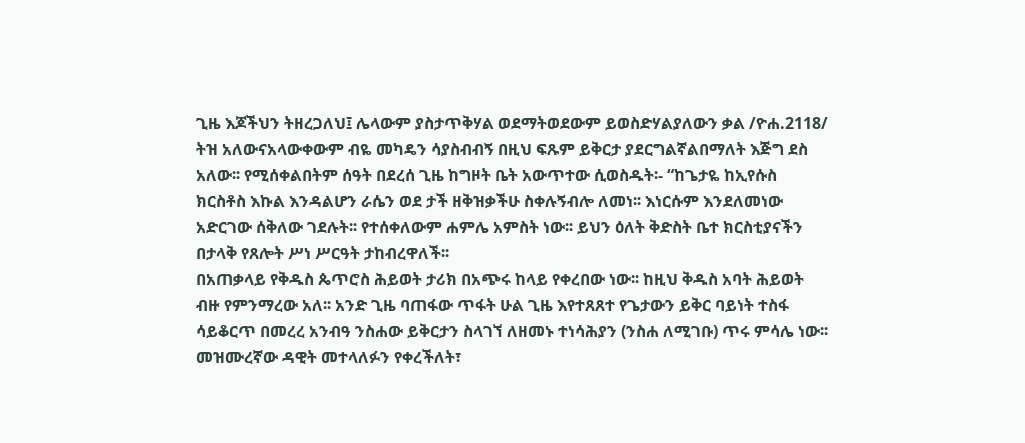ጊዜ እጆችህን ትዘረጋለህ፤ ሌላውም ያስታጥቅሃል ወደማትወደውም ይወስድሃልያለውን ቃል /ዮሐ.2118/ ትዝ አለውናአላውቀውም ብዬ መካዴን ሳያስብብኝ በዚህ ፍጹም ይቅርታ ያደርግልኛልበማለት እጅግ ደስ አለው፡፡ የሚሰቀልበትም ሰዓት በደረሰ ጊዜ ከግዞት ቤት አውጥተው ሲወስዱት፡- “ከጌታዬ ከኢየሱስ ክርስቶስ እኩል እንዳልሆን ራሴን ወደ ታች ዘቅዝቃችሁ ስቀሉኝብሎ ለመነ፡፡ እነርሱም እንደለመነው አድርገው ሰቅለው ገደሉት፡፡ የተሰቀለውም ሐምሌ አምስት ነው፡፡ ይህን ዕለት ቅድስት ቤተ ክርስቲያናችን በታላቅ የጸሎት ሥነ ሥርዓት ታከብረዋለች፡፡
በአጠቃላይ የቅዱስ ጴጥሮስ ሕይወት ታሪክ በአጭሩ ከላይ የቀረበው ነው፡፡ ከዚህ ቅዱስ አባት ሕይወት ብዙ የምንማረው አለ፡፡ አንድ ጊዜ ባጠፋው ጥፋት ሁል ጊዜ እየተጸጸተ የጌታውን ይቅር ባይነት ተስፋ ሳይቆርጥ በመረረ አንብዓ ንስሐው ይቅርታን ስላገኘ ለዘመኑ ተነሳሕያን (ንስሐ ለሚገቡ) ጥሩ ምሳሌ ነው፡፡ መዝሙረኛው ዳዊት መተላለፉን የቀረችለት፣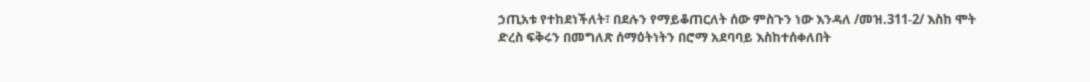ኃጢአቱ የተከደነችለት፣ በደሉን የማይቆጠርለት ሰው ምስጉን ነው እንዳለ /መዝ.311-2/ እስከ ሞት ድረስ ፍቅሩን በመግለጽ ሰማዕትነትን በሮማ አደባባይ እስከተሰቀለበት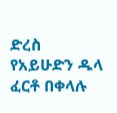ድረስ የአይሁድን ዱላ ፈርቶ በቀላሉ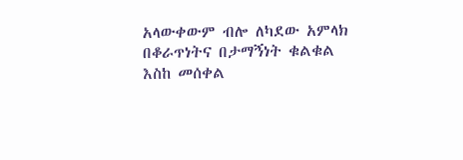አላውቀውም ብሎ ለካደው አምላክ በቆራጥነትና በታማኝነት ቁልቁል እስከ መሰቀል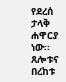የደረሰ ታላቅ ሐዋርያ ነው፡፡
ጸሎቱና በረከቱ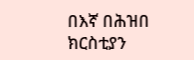በእኛ በሕዝበ ክርስቲያን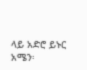ላይ አድሮ ይኑር አሜን፡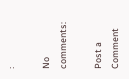፡

No comments:

Post a Comment